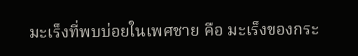มะเร็งที่พบบ่อยในเพศชาย คือ มะเร็งของกระ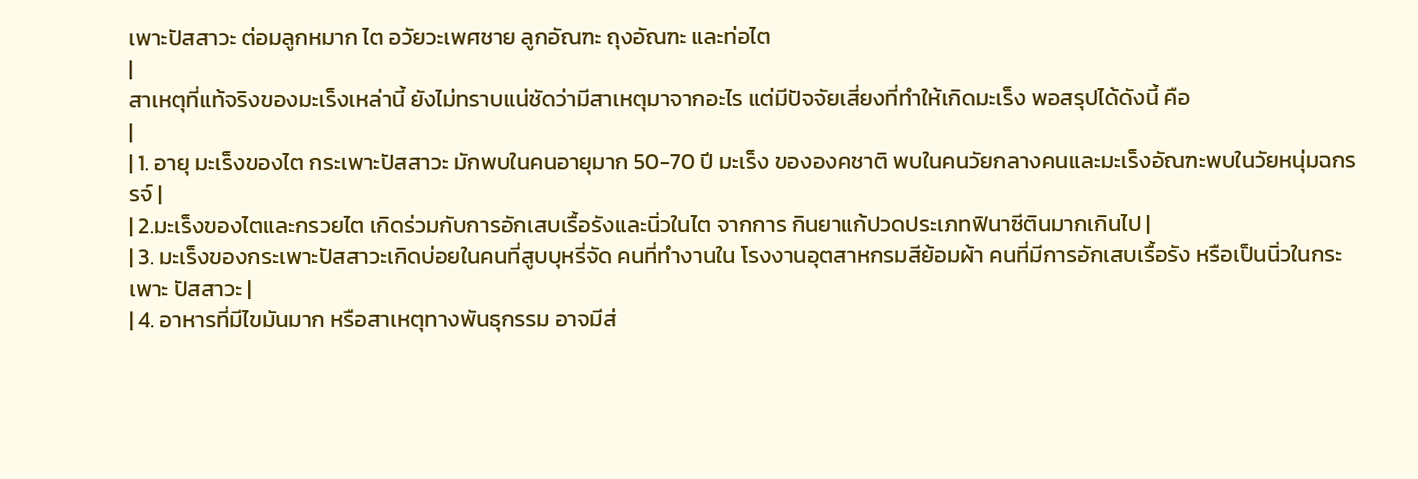เพาะปัสสาวะ ต่อมลูกหมาก ไต อวัยวะเพศชาย ลูกอัณฑะ ถุงอัณฑะ และท่อไต
|
สาเหตุที่แท้จริงของมะเร็งเหล่านี้ ยังไม่ทราบแน่ชัดว่ามีสาเหตุมาจากอะไร แต่มีปัจจัยเสี่ยงที่ทำให้เกิดมะเร็ง พอสรุปได้ดังนี้ คือ
|
| 1. อายุ มะเร็งของไต กระเพาะปัสสาวะ มักพบในคนอายุมาก 50-70 ปี มะเร็ง ขององคชาติ พบในคนวัยกลางคนและมะเร็งอัณฑะพบในวัยหนุ่มฉกรรจ์ |
| 2.มะเร็งของไตและกรวยไต เกิดร่วมกับการอักเสบเรื้อรังและนิ่วในไต จากการ กินยาแก้ปวดประเภทฟินาซีตินมากเกินไป |
| 3. มะเร็งของกระเพาะปัสสาวะเกิดบ่อยในคนที่สูบบุหรี่จัด คนที่ทำงานใน โรงงานอุตสาหกรมสีย้อมผ้า คนที่มีการอักเสบเรื้อรัง หรือเป็นนิ่วในกระเพาะ ปัสสาวะ |
| 4. อาหารที่มีไขมันมาก หรือสาเหตุทางพันธุกรรม อาจมีส่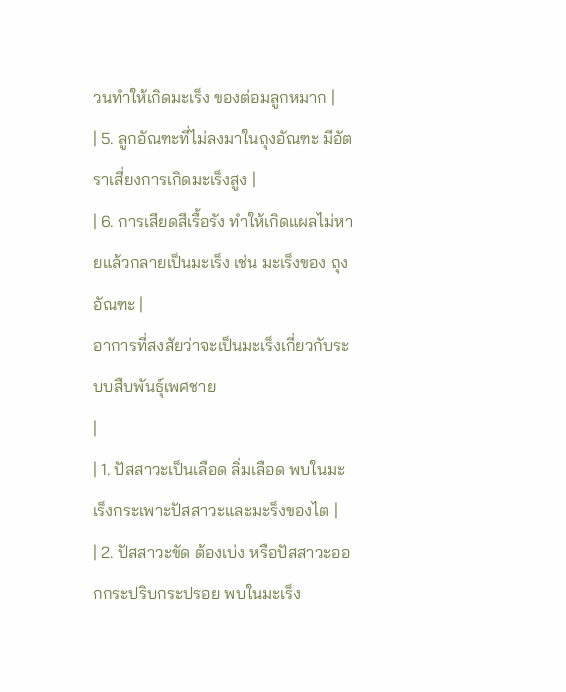วนทำให้เกิดมะเร็ง ของต่อมลูกหมาก |
| 5. ลูกอัณฑะที่ไม่ลงมาในถุงอัณฑะ มีอัตราเสี่ยงการเกิดมะเร็งสูง |
| 6. การเสียดสีเรื้อรัง ทำให้เกิดแผลไม่หายแล้วกลายเป็นมะเร็ง เช่น มะเร็งของ ถุงอัณฑะ |
อาการที่สงสัยว่าจะเป็นมะเร็งเกี่ยวกับระบบสืบพันธุ์เพศชาย
|
| 1. ปัสสาวะเป็นเลือด ลิ่มเลือด พบในมะเร็งกระเพาะปัสสาวะและมะร็งของไต |
| 2. ปัสสาวะขัด ต้องเบ่ง หรือปัสสาวะออกกระปริบกระปรอย พบในมะเร็ง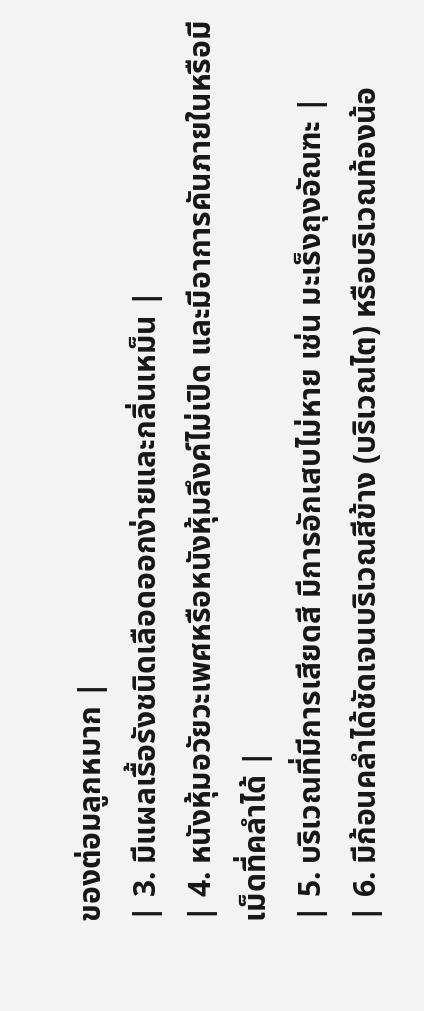ของต่อมลูกหมาก |
| 3. มีแผลเรื้อรังชนิดเลือดออกง่ายและกลิ่นเหม็น |
| 4. หนังหุ้มอวัยวะเพศหรือหนังหุ้มลึงค์ไม่เปิด และมีอาการคันภายในหรือมี เม็ดที่คลำได้ |
| 5. บริเวณที่มีการเสียดสี มีการอักเสบไม่หาย เช่น มะเร็งถุงอัณฑะ |
| 6. มีก้อนคลำได้ชัดเจนบริเวณสีข้าง (บริเวณไต) หรือบริเวณท้องน้อ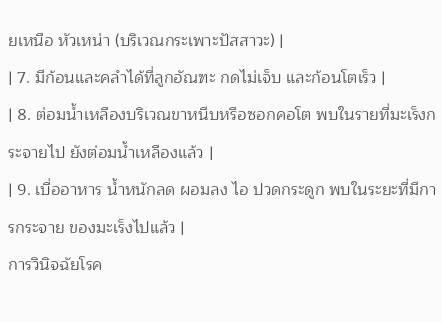ยเหนือ หัวเหน่า (บริเวณกระเพาะปัสสาวะ) |
| 7. มีก้อนและคลำได้ที่ลูกอัณฑะ กดไม่เจ็บ และก้อนโตเร็ว |
| 8. ต่อมน้ำเหลืองบริเวณขาหนีบหรือซอกคอโต พบในรายที่มะเร็งกระจายไป ยังต่อมน้ำเหลืองแล้ว |
| 9. เบื่ออาหาร น้ำหนักลด ผอมลง ไอ ปวดกระดูก พบในระยะที่มีการกระจาย ของมะเร็งไปแล้ว |
การวินิจฉัยโรค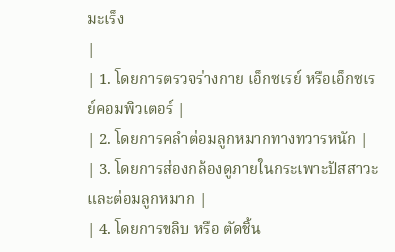มะเร็ง
|
| 1. โดยการตรวจร่างกาย เอ็กซเรย์ หรือเอ็กซเรย์คอมพิวเตอร์ |
| 2. โดยการคลำต่อมลูกหมากทางทวารหนัก |
| 3. โดยการส่องกล้องดูภายในกระเพาะปัสสาวะและต่อมลูกหมาก |
| 4. โดยการขลิบ หรือ ตัดชิ้น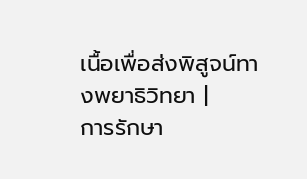เนื้อเพื่อส่งพิสูจน์ทางพยาธิวิทยา |
การรักษา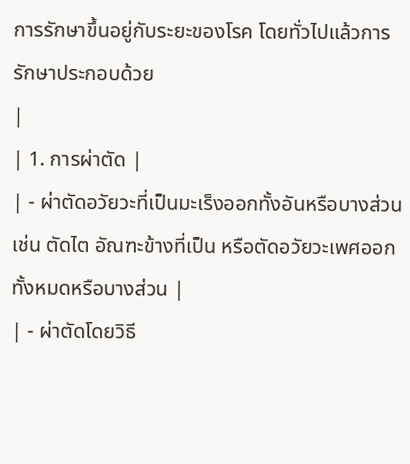การรักษาขึ้นอยู่กับระยะของโรค โดยทั่วไปแล้วการรักษาประกอบด้วย
|
| 1. การผ่าตัด |
| - ผ่าตัดอวัยวะที่เป็นมะเร็งออกทั้งอันหรือบางส่วน เช่น ตัดไต อัณฑะข้างที่เป็น หรือตัดอวัยวะเพศออกทั้งหมดหรือบางส่วน |
| - ผ่าตัดโดยวิธี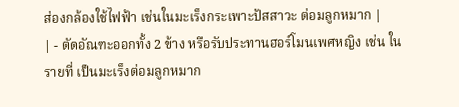ส่องกล้องใช้ไฟฟ้า เช่นในมะเร็งกระเพาะปัสสาวะ ต่อมลูกหมาก |
| - ตัดอัณฑะออกทั้ง 2 ข้าง หรือรับประทานฮอร์โมนเพศหญิง เช่น ในรายที่ เป็นมะเร็งต่อมลูกหมาก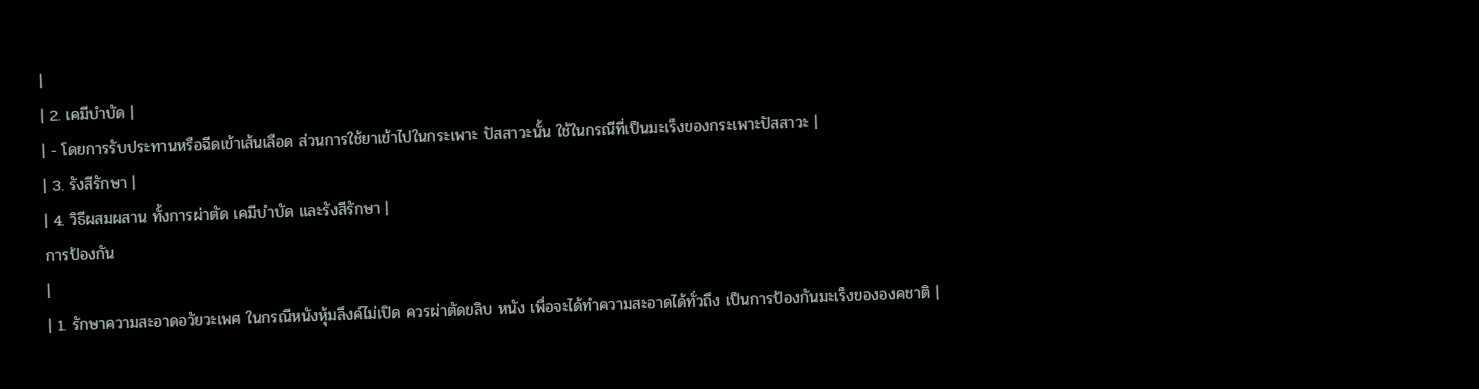|
| 2. เคมีบำบัด |
| - โดยการรับประทานหรือฉีดเข้าเส้นเลือด ส่วนการใช้ยาเข้าไปในกระเพาะ ปัสสาวะนั้น ใช้ในกรณีที่เป็นมะเร็งของกระเพาะปัสสาวะ |
| 3. รังสีรักษา |
| 4. วิธีผสมผสาน ทั้งการผ่าตัด เคมีบำบัด และรังสีรักษา |
การป้องกัน
|
| 1. รักษาความสะอาดอวัยวะเพศ ในกรณีหนังหุ้มลึงค์ไม่เปิด ควรผ่าตัดขลิบ หนัง เพื่อจะได้ทำความสะอาดได้ทั่วถึง เป็นการป้องกันมะเร็งขององคชาติ |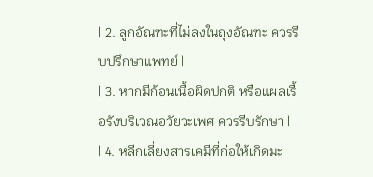| 2. ลูกอัณฑะที่ไม่ลงในถุงอัณฑะ ควรรีบปรึกษาแพทย์ |
| 3. หากมีก้อนเนื้อผิดปกติ หรือแผลเรื้อรังบริเวณอวัยวะเพศ ควรรีบรักษา |
| 4. หลีกเลี่ยงสารเคมีที่ก่อให้เกิดมะ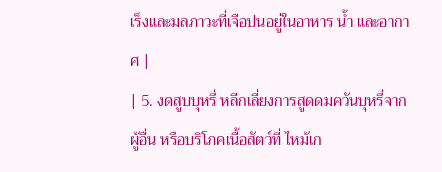เร็งและมลภาวะที่เจือปนอยู่ในอาหาร น้ำ และอากาศ |
| 5. งดสูบบุหรี่ หลีกเลี่ยงการสูดดมควันบุหรี่จากผู้อื่น หรือบริโภคเนื้อสัตว์ที่ ไหม้เก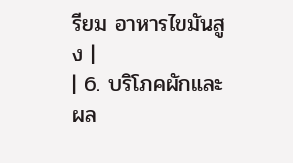รียม อาหารไขมันสูง |
| 6. บริโภคผักและผล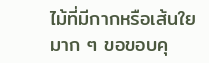ไม้ที่มีกากหรือเส้นใยมาก ๆ ขอขอบคุ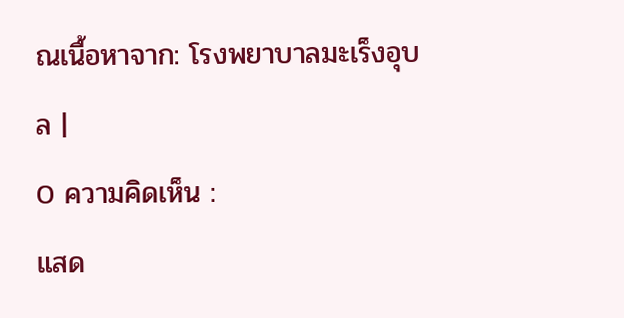ณเนื้อหาจาก: โรงพยาบาลมะเร็งอุบล |
0 ความคิดเห็น :
แสด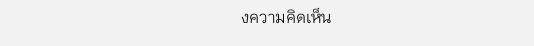งความคิดเห็น